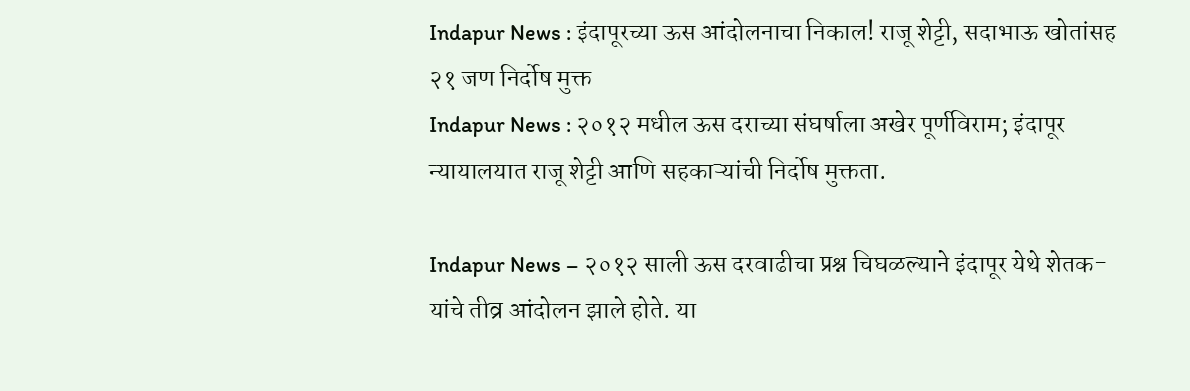Indapur News : इंदापूरच्या ऊस आंदोलनाचा निकाल! राजू शेट्टी, सदाभाऊ खोतांसह २१ जण निर्दोष मुक्त
Indapur News : २०१२ मधील ऊस दराच्या संघर्षाला अखेर पूर्णविराम; इंदापूर न्यायालयात राजू शेट्टी आणि सहकाऱ्यांची निर्दोष मुक्तता.

Indapur News – २०१२ साली ऊस दरवाढीचा प्रश्न चिघळल्याने इंदापूर येथे शेतक-यांचे तीव्र आंदोलन झाले होते. या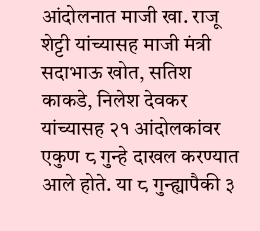आंदोलनात माजी खा. राजू शेट्टी यांच्यासह माजी मंत्री सदाभाऊ खोत, सतिश काकडे, निलेश देवकर यांच्यासह २१ आंदोलकांवर एकुण ८ गुन्हे दाखल करण्यात आले होते. या ८ गुन्ह्यापैकी ३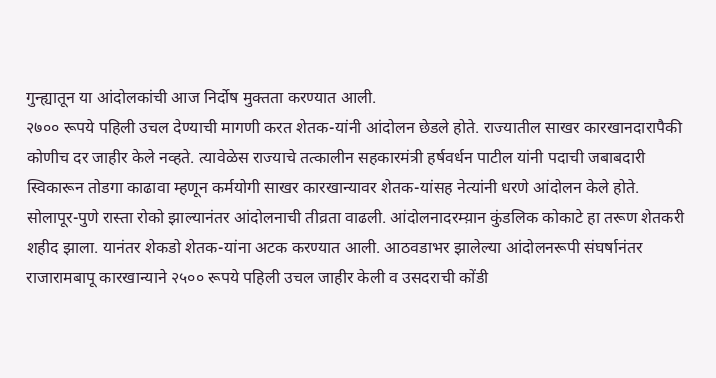गुन्ह्यातून या आंदोलकांची आज निर्दोष मुक्तता करण्यात आली.
२७०० रूपये पहिली उचल देण्याची मागणी करत शेतक-यांनी आंदोलन छेडले होते. राज्यातील साखर कारखानदारापैकी कोणीच दर जाहीर केले नव्हते. त्यावेळेस राज्याचे तत्कालीन सहकारमंत्री हर्षवर्धन पाटील यांनी पदाची जबाबदारी स्विकारून तोडगा काढावा म्हणून कर्मयोगी साखर कारखान्यावर शेतक-यांसह नेत्यांनी धरणे आंदोलन केले होते.
सोलापूर-पुणे रास्ता रोको झाल्यानंतर आंदोलनाची तीव्रता वाढली. आंदोलनादरम्य़ान कुंडलिक कोकाटे हा तरूण शेतकरी शहीद झाला. यानंतर शेकडो शेतक-यांना अटक करण्यात आली. आठवडाभर झालेल्या आंदोलनरूपी संघर्षानंतर राजारामबापू कारखान्याने २५०० रूपये पहिली उचल जाहीर केली व उसदराची कोंडी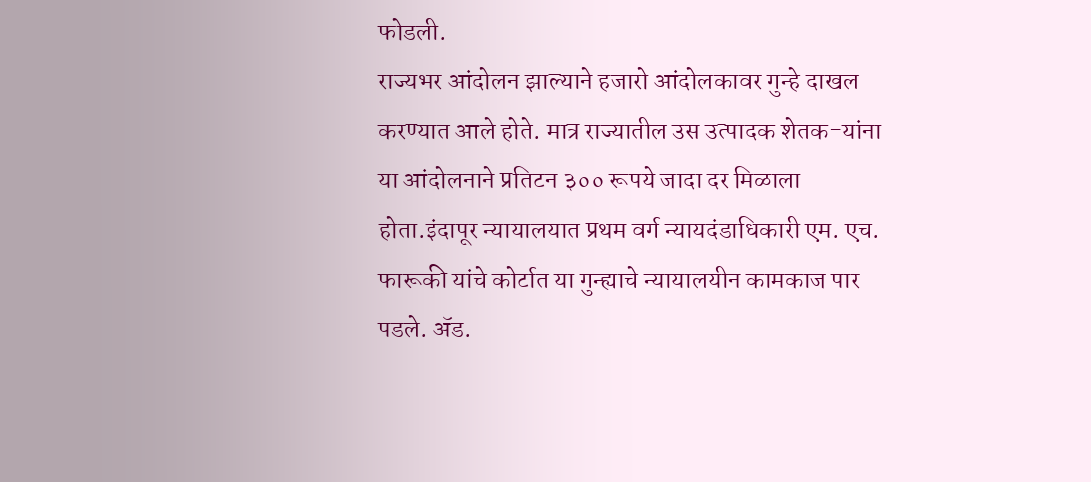फोडली.
राज्यभर आंदोलन झाल्याने हजारो आंदोलकावर गुन्हे दाखल करण्यात आले होते. मात्र राज्यातील उस उत्पादक शेतक-यांना या आंदोलनाने प्रतिटन ३०० रूपये जादा दर मिळाला होता.इंदापूर न्यायालयात प्रथम वर्ग न्यायदंडाधिकारी एम. एच. फारूकी यांचे कोर्टात या गुन्ह्याचे न्यायालयीन कामकाज पार पडले. ॲड.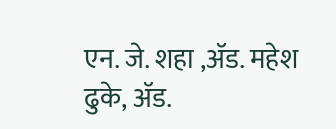एन. जे. शहा ,ॲड. महेश ढुके, ॲड.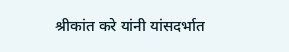श्रीकांत करे यांनी यांसदर्भात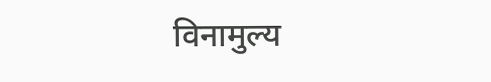विनामुल्य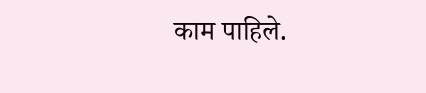काम पाहिले.